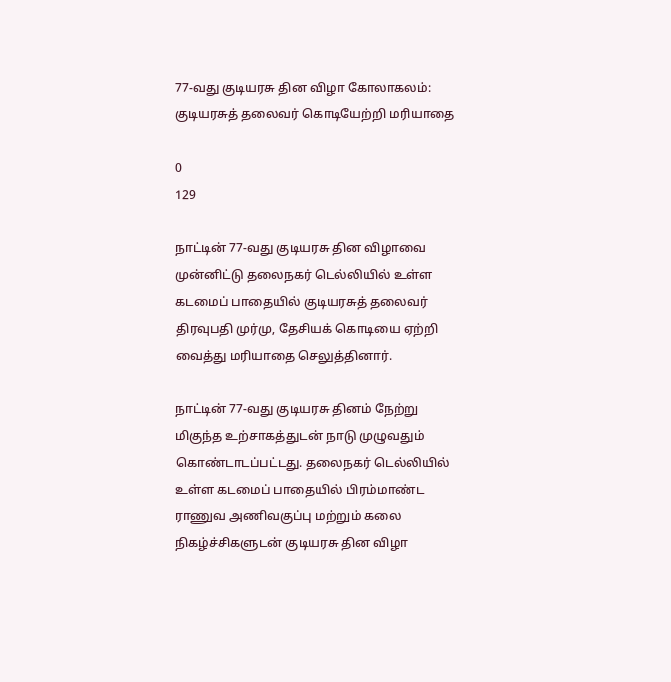77-வது குடியரசு தின விழா கோலாகலம்: குடியரசுத் தலைவர் கொடியேற்றி மரியாதை

0
129

நாட்டின் 77-வது குடியரசு தின விழாவை முன்னிட்டு தலைநகர் டெல்லியில் உள்ள கடமைப் பாதையில் குடியரசுத் தலைவர் திரவுபதி முர்மு, தேசியக் கொடியை ஏற்றி வைத்து மரியாதை செலுத்தினார்.

நாட்டின் 77-வது குடியரசு தினம் நேற்று மிகுந்த உற்சாகத்துடன் நாடு முழுவதும் கொண்டாடப்பட்டது. தலைநகர் டெல்லியில் உள்ள கடமைப் பாதையில் பிரம்மாண்ட ராணுவ அணிவகுப்பு மற்றும் கலை நிகழ்ச்சிகளுடன் குடியரசு தின விழா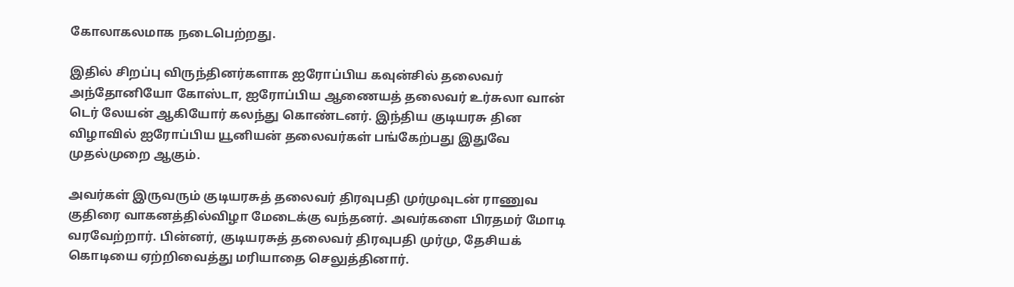கோலாகலமாக நடைபெற்றது.

இதில் சிறப்பு விருந்தினர்களாக ஐரோப்பிய கவுன்சில் தலைவர் அந்தோனியோ கோஸ்டா, ஐரோப்பிய ஆணையத் தலைவர் உர்சுலா வான் டெர் லேயன் ஆகியோர் கலந்து கொண்டனர். இந்திய குடியரசு தின விழாவில் ஐரோப்பிய யூனியன் தலைவர்கள் பங்கேற்பது இதுவே முதல்முறை ஆகும்.

அவர்கள் இருவரும் குடியரசுத் தலைவர் திரவுபதி முர்முவுடன் ராணுவ குதிரை வாகனத்தில்விழா மேடைக்கு வந்தனர். அவர்களை பிரதமர் மோடி வரவேற்றார். பின்னர், குடியரசுத் தலைவர் திரவுபதி முர்மு, தேசியக் கொடியை ஏற்றிவைத்து மரியாதை செலுத்தினார்.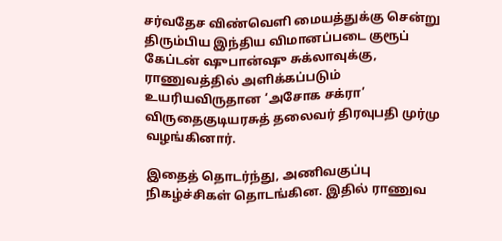சர்வதேச விண்வெளி மையத்துக்கு சென்று திரும்பிய இந்திய விமானப்படை குரூப் கேப்டன் ஷுபான்ஷு சுக்லாவுக்கு, ராணுவத்தில் அளிக்கப்படும் உயரியவிருதான ‘அசோக சக்ரா’ விருதைகுடியரசுத் தலைவர் திரவுபதி முர்மு வழங்கினார்.

இதைத் தொடர்ந்து, அணிவகுப்பு நிகழ்ச்சிகள் தொடங்கின. இதில் ராணுவ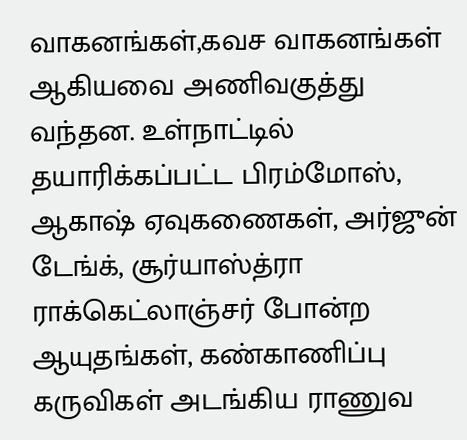வாகனங்கள்,கவச வாகனங்கள் ஆகியவை அணிவகுத்து வந்தன. உள்நாட்டில் தயாரிக்கப்பட்ட பிரம்மோஸ், ஆகாஷ் ஏவுகணைகள், அர்ஜுன் டேங்க், சூர்யாஸ்த்ரா ராக்கெட்லாஞ்சர் போன்ற ஆயுதங்கள், கண்காணிப்பு கருவிகள் அடங்கிய ராணுவ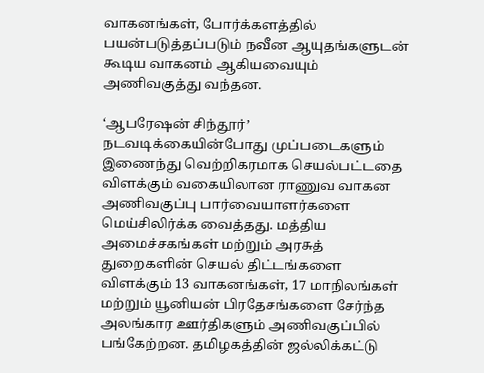வாகனங்கள், போர்க்களத்தில் பயன்படுத்தப்படும் நவீன ஆயுதங்களுடன் கூடிய வாகனம் ஆகியவையும் அணிவகுத்து வந்தன.

‘ஆபரேஷன் சிந்தூர்’ நடவடிக்கையின்போது முப்படைகளும் இணைந்து வெற்றிகரமாக செயல்பட்டதை விளக்கும் வகையிலான ராணுவ வாகன அணிவகுப்பு பார்வையாளர்களை மெய்சிலிர்க்க வைத்தது. மத்திய அமைச்சகங்கள் மற்றும் அரசுத் துறைகளின் செயல் திட்டங்களை விளக்கும் 13 வாகனங்கள், 17 மாநிலங்கள் மற்றும் யூனியன் பிரதேசங்களை சேர்ந்த அலங்கார ஊர்திகளும் அணிவகுப்பில் பங்கேற்றன. தமிழகத்தின் ஜல்லிக்கட்டு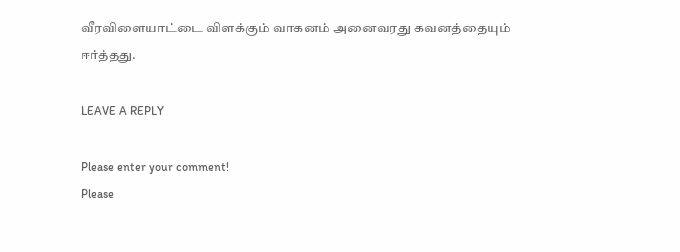வீரவிளையாட்டை விளக்கும் வாகனம் அனைவரது கவனத்தையும் ஈர்த்தது.

LEAVE A REPLY

Please enter your comment!
Please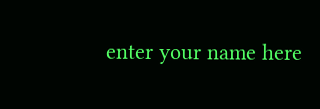enter your name here